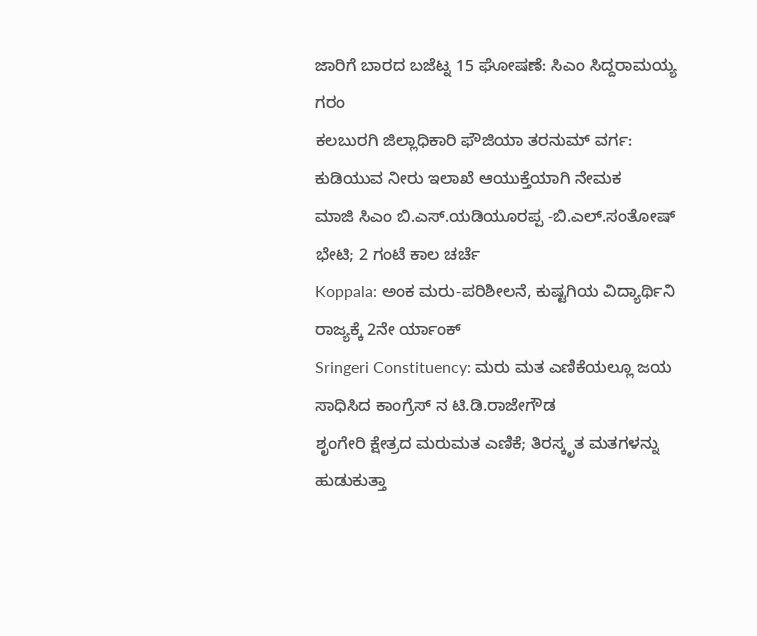ಜಾರಿಗೆ ಬಾರದ ಬಜೆಟ್ನ 15 ಘೋಷಣೆ: ಸಿಎಂ ಸಿದ್ದರಾಮಯ್ಯ ಗರಂ
ಕಲಬುರಗಿ ಜಿಲ್ಲಾಧಿಕಾರಿ ಫೌಜಿಯಾ ತರನುಮ್ ವರ್ಗ: ಕುಡಿಯುವ ನೀರು ಇಲಾಖೆ ಆಯುಕ್ತೆಯಾಗಿ ನೇಮಕ
ಮಾಜಿ ಸಿಎಂ ಬಿ.ಎಸ್.ಯಡಿಯೂರಪ್ಪ -ಬಿ.ಎಲ್.ಸಂತೋಷ್ ಭೇಟಿ; 2 ಗಂಟೆ ಕಾಲ ಚರ್ಚೆ
Koppala: ಅಂಕ ಮರು-ಪರಿಶೀಲನೆ, ಕುಷ್ಟಗಿಯ ವಿದ್ಯಾರ್ಥಿನಿ ರಾಜ್ಯಕ್ಕೆ 2ನೇ ರ್ಯಾಂಕ್
Sringeri Constituency: ಮರು ಮತ ಎಣಿಕೆಯಲ್ಲೂ ಜಯ ಸಾಧಿಸಿದ ಕಾಂಗ್ರೆಸ್ ನ ಟಿ.ಡಿ.ರಾಜೇಗೌಡ
ಶೃಂಗೇರಿ ಕ್ಷೇತ್ರದ ಮರುಮತ ಎಣಿಕೆ; ತಿರಸ್ಕೃತ ಮತಗಳನ್ನು ಹುಡುಕುತ್ತಾ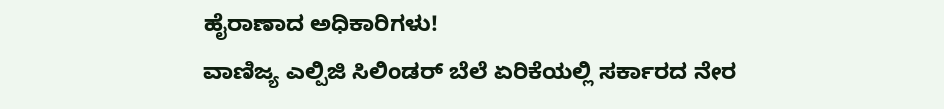ಹೈರಾಣಾದ ಅಧಿಕಾರಿಗಳು!
ವಾಣಿಜ್ಯ ಎಲ್ಪಿಜಿ ಸಿಲಿಂಡರ್ ಬೆಲೆ ಏರಿಕೆಯಲ್ಲಿ ಸರ್ಕಾರದ ನೇರ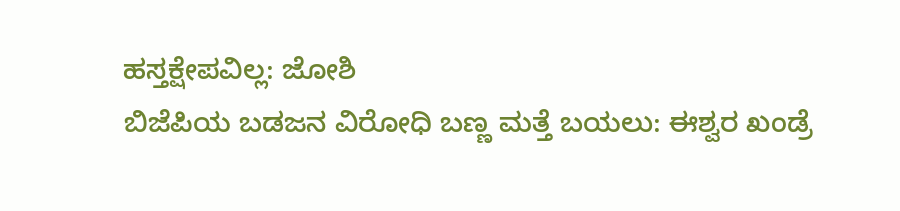ಹಸ್ತಕ್ಷೇಪವಿಲ್ಲ: ಜೋಶಿ
ಬಿಜೆಪಿಯ ಬಡಜನ ವಿರೋಧಿ ಬಣ್ಣ ಮತ್ತೆ ಬಯಲು: ಈಶ್ವರ ಖಂಡ್ರೆ